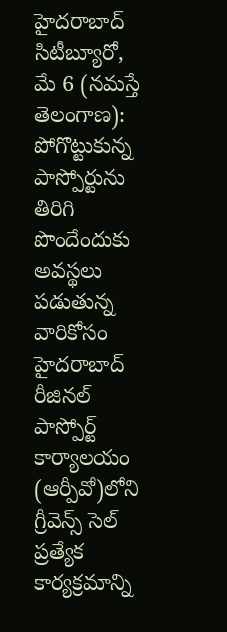హైదరాబాద్ సిటీబ్యూరో, మే 6 (నమస్తే తెలంగాణ): పోగొట్టుకున్న పాస్పోర్టును తిరిగి పొందేందుకు అవస్థలు పడుతున్న వారికోసం హైదరాబాద్ రీజినల్ పాస్పోర్ట్ కార్యాలయం (ఆర్పీవో)లోని గ్రీవెన్స్ సెల్ ప్రత్యేక కార్యక్రమాన్ని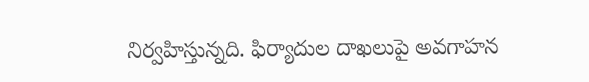నిర్వహిస్తున్నది. ఫిర్యాదుల దాఖలుపై అవగాహన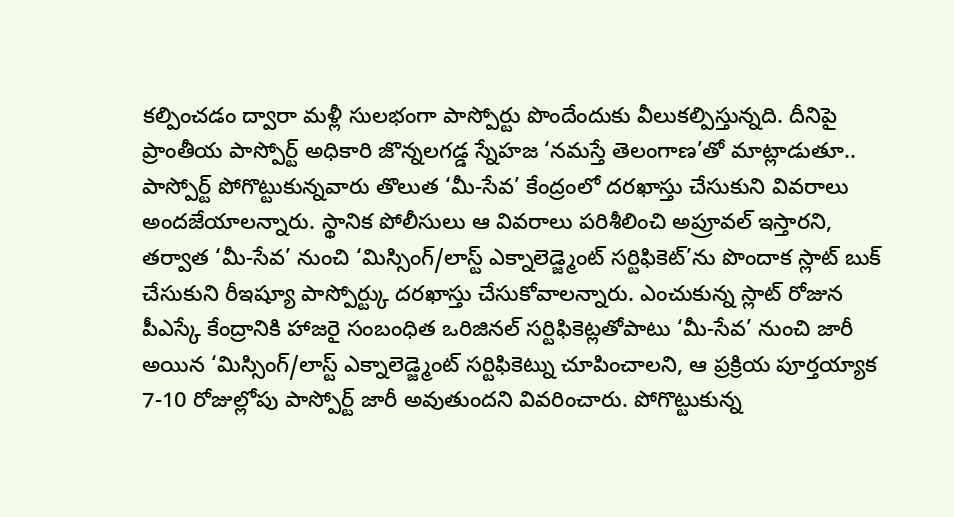కల్పించడం ద్వారా మళ్లీ సులభంగా పాస్పోర్టు పొందేందుకు వీలుకల్పిస్తున్నది. దీనిపై ప్రాంతీయ పాస్పోర్ట్ అధికారి జొన్నలగడ్డ స్నేహజ ‘నమస్తే తెలంగాణ’తో మాట్లాడుతూ.. పాస్పోర్ట్ పోగొట్టుకున్నవారు తొలుత ‘మీ-సేవ’ కేంద్రంలో దరఖాస్తు చేసుకుని వివరాలు అందజేయాలన్నారు. స్థానిక పోలీసులు ఆ వివరాలు పరిశీలించి అప్రూవల్ ఇస్తారని, తర్వాత ‘మీ-సేవ’ నుంచి ‘మిస్సింగ్/లాస్ట్ ఎక్నాలెడ్జ్మెంట్ సర్టిఫికెట్’ను పొందాక స్లాట్ బుక్ చేసుకుని రీఇష్యూ పాస్పోర్ట్కు దరఖాస్తు చేసుకోవాలన్నారు. ఎంచుకున్న స్లాట్ రోజున పీఎస్కే కేంద్రానికి హాజరై సంబంధిత ఒరిజినల్ సర్టిఫికెట్లతోపాటు ‘మీ-సేవ’ నుంచి జారీ అయిన ‘మిస్సింగ్/లాస్ట్ ఎక్నాలెడ్జ్మెంట్ సర్టిఫికెట్ను చూపించాలని, ఆ ప్రక్రియ పూర్తయ్యాక 7-10 రోజుల్లోపు పాస్పోర్ట్ జారీ అవుతుందని వివరించారు. పోగొట్టుకున్న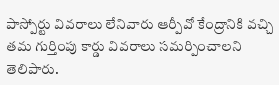పాస్పోర్టు వివరాలు లేనివారు ఆర్పీవో కేంద్రానికి వచ్చి తమ గుర్తింపు కార్డు వివరాలు సమర్పించాలని తెలిపారు.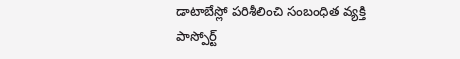డాటాబేస్లో పరిశీలించి సంబంధిత వ్యక్తి పాస్పోర్ట్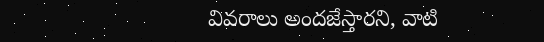వివరాలు అందజేస్తారని, వాటి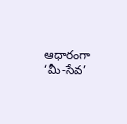ఆధారంగా ‘మీ-సేవ’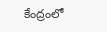కేంద్రంలో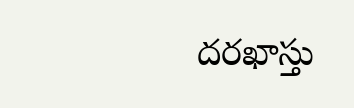దరఖాస్తు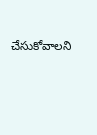చేసుకోవాలని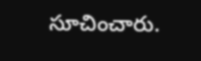సూచించారు.